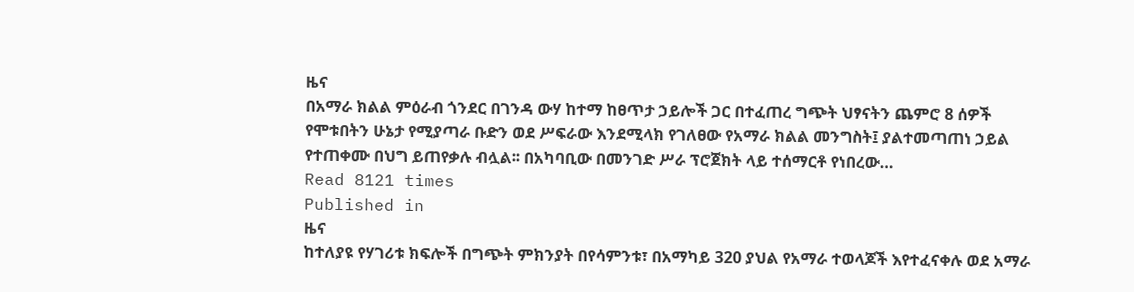ዜና
በአማራ ክልል ምዕራብ ጎንደር በገንዳ ውሃ ከተማ ከፀጥታ ኃይሎች ጋር በተፈጠረ ግጭት ህፃናትን ጨምሮ 8 ሰዎች የሞቱበትን ሁኔታ የሚያጣራ ቡድን ወደ ሥፍራው እንደሚላክ የገለፀው የአማራ ክልል መንግስት፤ ያልተመጣጠነ ኃይል የተጠቀሙ በህግ ይጠየቃሉ ብሏል፡፡ በአካባቢው በመንገድ ሥራ ፕሮጀክት ላይ ተሰማርቶ የነበረው…
Read 8121 times
Published in
ዜና
ከተለያዩ የሃገሪቱ ክፍሎች በግጭት ምክንያት በየሳምንቱ፣ በአማካይ 320 ያህል የአማራ ተወላጆች እየተፈናቀሉ ወደ አማራ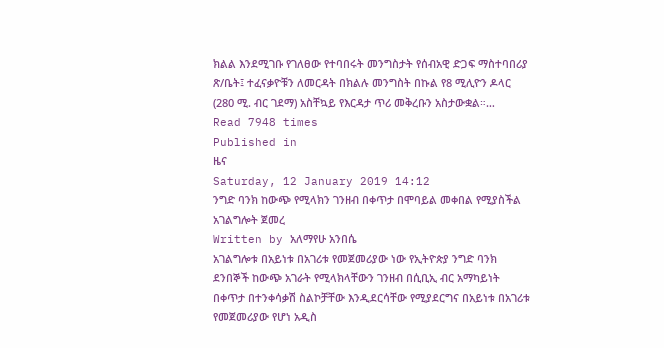ክልል እንደሚገቡ የገለፀው የተባበሩት መንግስታት የሰብአዊ ድጋፍ ማስተባበሪያ ጽ/ቤት፤ ተፈናቃዮቹን ለመርዳት በክልሉ መንግስት በኩል የ8 ሚሊዮን ዶላር (280 ሚ. ብር ገደማ) አስቸኳይ የእርዳታ ጥሪ መቅረቡን አስታውቋል።…
Read 7948 times
Published in
ዜና
Saturday, 12 January 2019 14:12
ንግድ ባንክ ከውጭ የሚላክን ገንዘብ በቀጥታ በሞባይል መቀበል የሚያስችል አገልግሎት ጀመረ
Written by አለማየሁ አንበሴ
አገልግሎቱ በአይነቱ በአገሪቱ የመጀመሪያው ነው የኢትዮጵያ ንግድ ባንክ ደንበኞች ከውጭ አገራት የሚላክላቸውን ገንዘብ በሲቢኢ ብር አማካይነት በቀጥታ በተንቀሳቃሽ ስልኮቻቸው እንዲደርሳቸው የሚያደርግና በአይነቱ በአገሪቱ የመጀመሪያው የሆነ አዲስ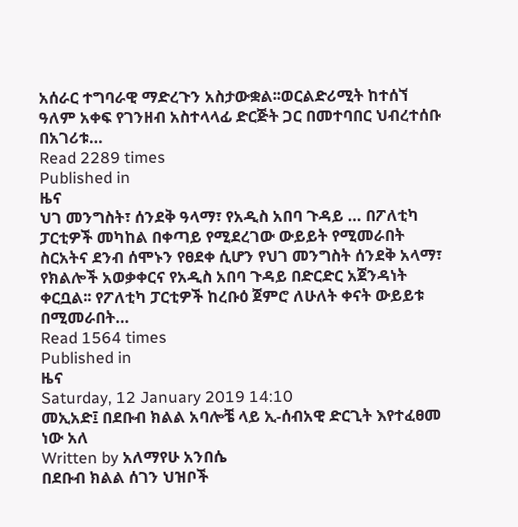አሰራር ተግባራዊ ማድረጉን አስታውቋል፡፡ወርልድሪሚት ከተሰኘ ዓለም አቀፍ የገንዘብ አስተላላፊ ድርጅት ጋር በመተባበር ህብረተሰቡ በአገሪቱ…
Read 2289 times
Published in
ዜና
ህገ መንግስት፣ ሰንደቅ ዓላማ፣ የአዲስ አበባ ጉዳይ … በፖለቲካ ፓርቲዎች መካከል በቀጣይ የሚደረገው ውይይት የሚመራበት ስርአትና ደንብ ሰሞኑን የፀደቀ ሲሆን የህገ መንግስት ሰንደቅ አላማ፣ የክልሎች አወቃቀርና የአዲስ አበባ ጉዳይ በድርድር አጀንዳነት ቀርቧል፡፡ የፖለቲካ ፓርቲዎች ከረቡዕ ጀምሮ ለሁለት ቀናት ውይይቱ በሚመራበት…
Read 1564 times
Published in
ዜና
Saturday, 12 January 2019 14:10
መኢአድ፤ በደቡብ ክልል አባሎቼ ላይ ኢ-ሰብአዊ ድርጊት እየተፈፀመ ነው አለ
Written by አለማየሁ አንበሴ
በደቡብ ክልል ሰገን ህዝቦች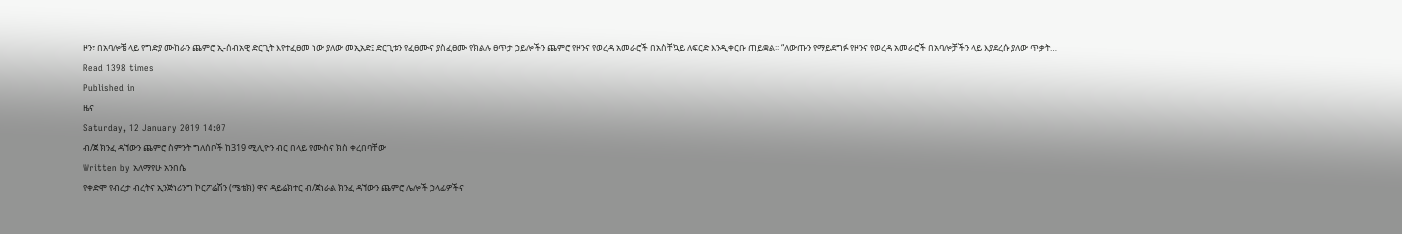ዞን፣ በአባሎቼ ላይ የግድያ ሙከራን ጨምሮ ኢ-ሰብአዊ ድርጊት እየተፈፀመ ነው ያለው መኢአድ፤ ድርጊቱን የፈፀሙና ያስፈፀሙ የክልሉ ፀጥታ ኃይሎችን ጨምሮ የዞንና የወረዳ አመራሮች በአስቸኳይ ለፍርድ እንዲቀርቡ ጠይቋል፡፡ “ለውጡን የማይደግፉ የዞንና የወረዳ አመራሮች በአባሎቻችን ላይ እያደረሱ ያለው ጥቃት…
Read 1398 times
Published in
ዜና
Saturday, 12 January 2019 14:07
ብ/ጀ ክንፈ ዳኘውን ጨምሮ ስምንት ግለሰቦች ከ319 ሚሊዮን ብር በላይ የሙስና ክስ ቀረበባቸው
Written by አለማየሁ አንበሴ
የቀድሞ የብረታ ብረትና ኢንጅነሪንግ ኮርፖሬሽን (ሜቴክ) ዋና ዳይሬክተር ብ/ጀነራል ክንፈ ዳኘውን ጨምሮ ሌሎች ኃላፊዎችና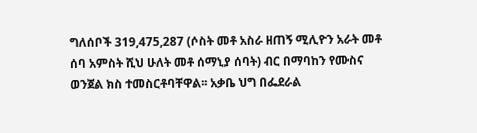ግለሰቦች 319,475,287 (ሶስት መቶ አስራ ዘጠኝ ሚሊዮን አራት መቶ ሰባ አምስት ሺህ ሁለት መቶ ሰማኒያ ሰባት) ብር በማባከን የሙስና ወንጀል ክስ ተመስርቶባቸዋል፡፡ አቃቤ ህግ በፌደራል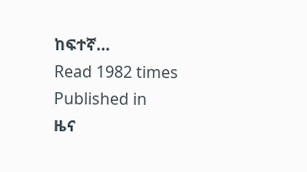ከፍተኛ…
Read 1982 times
Published in
ዜና